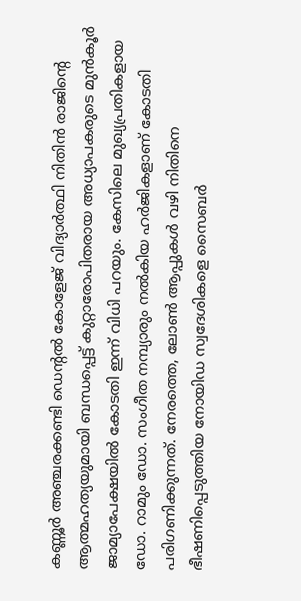കണ്ണൂർ അഞ്ചരക്കണ്ടി ഡെന്റൽ കോളേജ് വിദ്യാർത്ഥി നിതിൻ രാജിന്റെ ആത്മഹത്യയുമായി ബന്ധപ്പെട്ട് കുറ്റാരോപിതരായ അധ്യാപകരുടെ മുൻകൂർ ജാമ്യാപേക്ഷയിൽ കോടതി ഇന്ന് വിധി പറയും. കേസിലെ മുഖ്യപ്രതികളായ ഡോ. റാമും ഡോ. സംഗീത നമ്പ്യാരും നൽകിയ ഹർജികളാണ് കോടതി പരിഗണിക്കുന്നത്. നേരത്തെ, ലോൺ ആപ്പുകൾ വഴി നിതിനെ ഭീഷണിപ്പെടുത്തിയ നോയിഡ സ്വദേശികളെ സൈബർ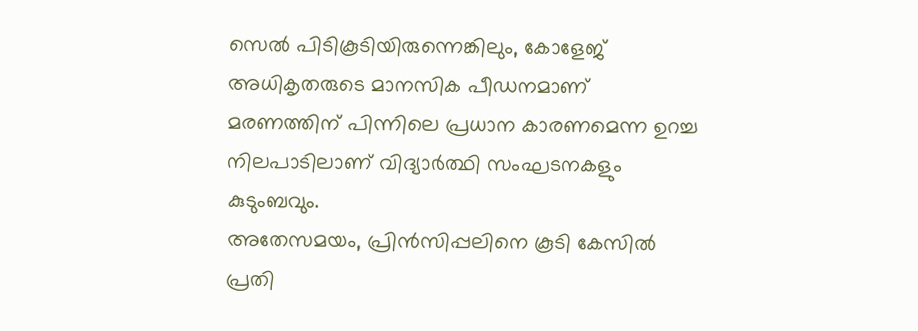സെൽ പിടികൂടിയിരുന്നെങ്കിലും, കോളേജ് അധികൃതരുടെ മാനസിക പീഡനമാണ് മരണത്തിന് പിന്നിലെ പ്രധാന കാരണമെന്ന ഉറച്ച നിലപാടിലാണ് വിദ്യാർത്ഥി സംഘടനകളും കുടുംബവും.
അതേസമയം, പ്രിൻസിപ്പലിനെ കൂടി കേസിൽ പ്രതി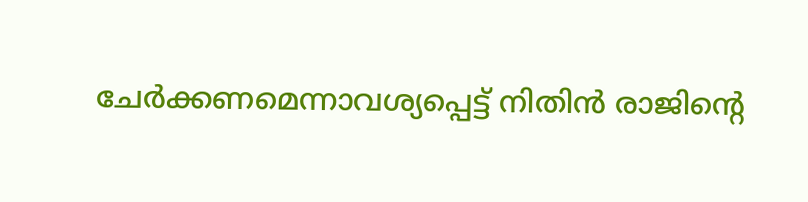ചേർക്കണമെന്നാവശ്യപ്പെട്ട് നിതിൻ രാജിന്റെ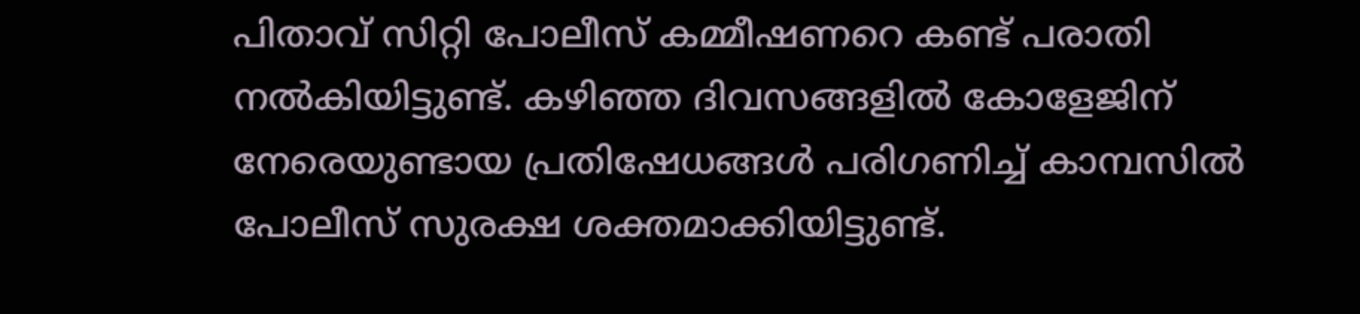പിതാവ് സിറ്റി പോലീസ് കമ്മീഷണറെ കണ്ട് പരാതി നൽകിയിട്ടുണ്ട്. കഴിഞ്ഞ ദിവസങ്ങളിൽ കോളേജിന് നേരെയുണ്ടായ പ്രതിഷേധങ്ങൾ പരിഗണിച്ച് കാമ്പസിൽ പോലീസ് സുരക്ഷ ശക്തമാക്കിയിട്ടുണ്ട്.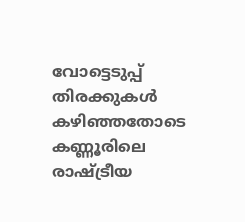വോട്ടെടുപ്പ് തിരക്കുകൾ കഴിഞ്ഞതോടെ കണ്ണൂരിലെ രാഷ്ട്രീയ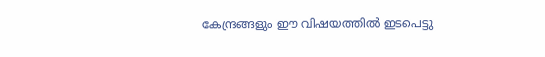കേന്ദ്രങ്ങളും ഈ വിഷയത്തിൽ ഇടപെട്ടു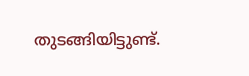തുടങ്ങിയിട്ടുണ്ട്.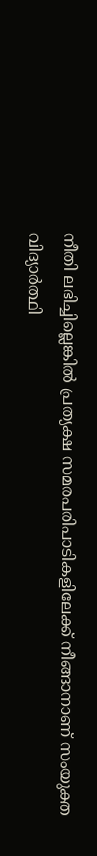നീതി ലഭിച്ചില്ലെങ്കിൽ പ്രത്യക്ഷ സമരപരിപാടികളിലേക്ക് നീങ്ങാനാണ് സംയുക്ത വിദ്യാർത്ഥി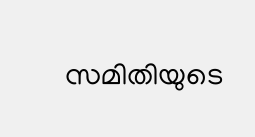സമിതിയുടെ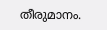തീരുമാനം.